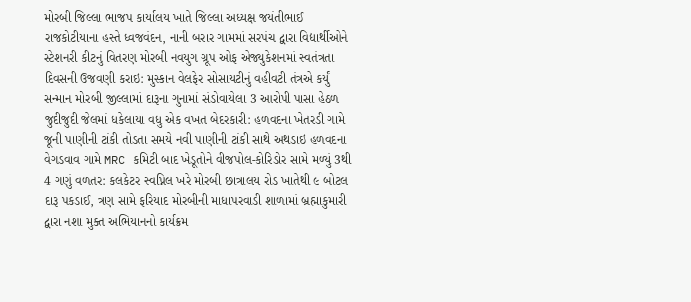મોરબી જિલ્લા ભાજપ કાર્યાલય ખાતે જિલ્લા અધ્યક્ષ જયંતીભાઈ રાજકોટીયાના હસ્તે ધ્વજવંદન, નાની બરાર ગામમાં સરપંચ દ્વારા વિદ્યાર્થીઓને સ્ટેશનરી કીટનું વિતરણ મોરબી નવયુગ ગ્રૂપ ઓફ એજ્યુકેશનમાં સ્વતંત્રતા દિવસની ઉજવણી કરાઇ: મુસ્કાન વેલફેર સોસાયટીનું વહીવટી તંત્રએ કર્યું સન્માન મોરબી જીલ્લામાં દારૂના ગુનામાં સંડોવાયેલા 3 આરોપી પાસા હેઠળ જુદીજુદી જેલમાં ધકેલાયા વધુ એક વખત બેદરકારી: હળવદના ખેતરડી ગામે જૂની પાણીની ટાંકી તોડતા સમયે નવી પાણીની ટાંકી સાથે અથડાઇ હળવદના વેગડવાવ ગામે MRC કમિટી બાદ ખેડૂતોને વીજપોલ-કોરિડોર સામે મળ્યું 3થી 4 ગણું વળતર: કલકેટર સ્વપ્નિલ ખરે મોરબી છાત્રાલય રોડ ખાતેથી ૯ બોટલ દારૂ પકડાઈ, ત્રણ સામે ફરિયાદ મોરબીની માધાપરવાડી શાળામાં બ્રહ્માકુમારી દ્વારા નશા મુક્ત અભિયાનનો કાર્યક્રમ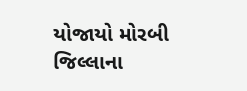યોજાયો મોરબી જિલ્લાના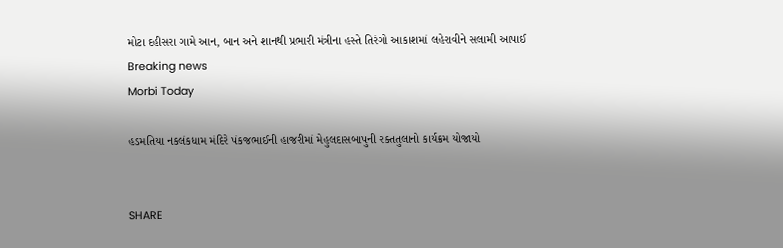મોટા દહીસરા ગામે આન, બાન અને શાનથી પ્રભારી મંત્રીના હસ્તે તિરંગો આકાશમાં લહેરાવીને સલામી આપાઈ
Breaking news
Morbi Today

હડમતિયા નકલંકધામ મંદિરે પંકજભાઈની હાજરીમાં મેહુલદાસબાપુની રક્તતુલાનો કાર્યક્રમ યોજાયો


SHARE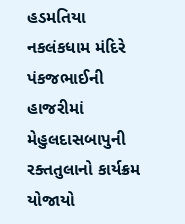હડમતિયા નકલંકધામ મંદિરે પંકજભાઈની હાજરીમાં મેહુલદાસબાપુની રક્તતુલાનો કાર્યક્રમ યોજાયો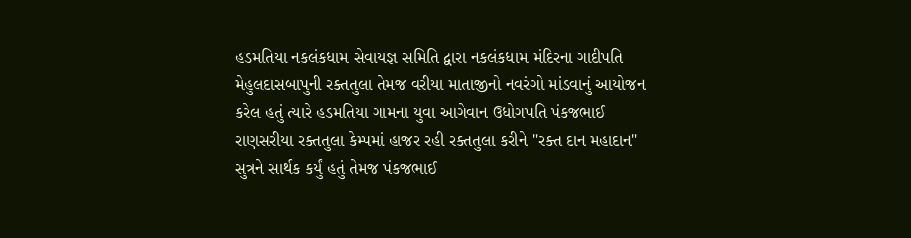હડમતિયા નકલંકધામ સેવાયજ્ઞ સમિતિ દ્વારા નકલંકધામ મંદિરના ગાદીપતિ મેહુલદાસબાપુની રક્તતુલા તેમજ વરીયા માતાજીનો નવરંગો માંડવાનું આયોજન કરેલ હતું ત્યારે હડમતિયા ગામના યુવા આગેવાન ઉધોગપતિ પંકજભાઈ રાણસરીયા રક્તતુલા કેમ્પમાં હાજર રહી રક્તતુલા કરીને "રક્ત દાન મહાદાન" સુત્રને સાર્થક કર્યું હતું તેમજ પંકજભાઈ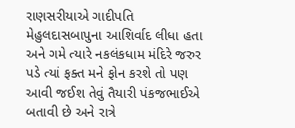રાણસરીયાએ ગાદીપતિ મેહુલદાસબાપુના આશિર્વાદ લીધા હતા અને ગમે ત્યારે નકલંકધામ મંદિરે જરુર પડે ત્યાં ફક્ત મને ફોન કરશે તો પણ આવી જઈશ તેવું તૈયારી પંકજભાઈએ બતાવી છે અને રાત્રે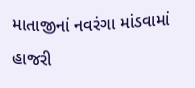માતાજીનાં નવરંગા માંડવામાં હાજરી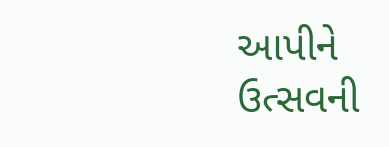આપીને ઉત્સવની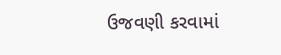ઉજવણી કરવામાં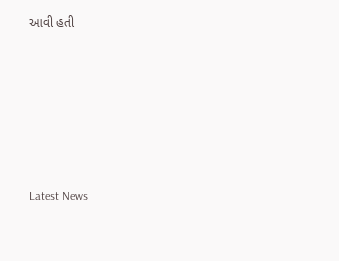આવી હતી






Latest News